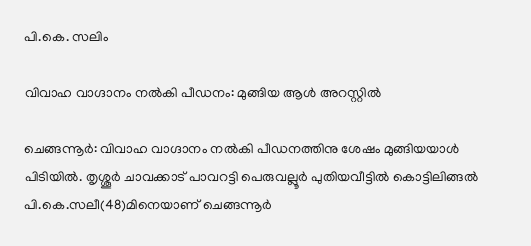പി.കെ. സലിം

വിവാഹ വാഗ്ദാനം നൽകി പീഡനം: മുങ്ങിയ ആൾ അറസ്റ്റിൽ

ചെങ്ങന്നൂർ: വിവാഹ വാഗ്ദാനം നൽകി പീഡനത്തിനു ശേഷം മുങ്ങിയയാൾ പിടിയിൽ. തൃശ്ശൂർ ചാവക്കാട് പാവറട്ടി പെരുവല്ലൂർ പുതിയവീട്ടിൽ കൊട്ടിലിങ്ങൽ പി.കെ.സലീ(48)മിനെയാണ് ചെങ്ങന്നൂർ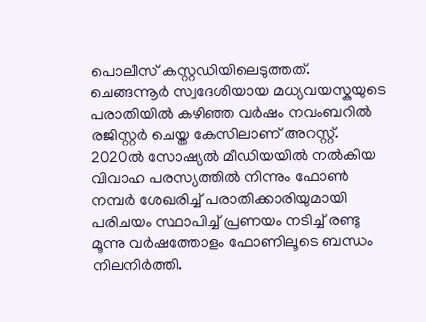പൊലീസ് കസ്റ്റഡിയിലെടുത്തത്. ചെങ്ങന്നൂർ സ്വദേശിയായ മധ്യവയസ്കയുടെ പരാതിയിൽ കഴിഞ്ഞ വർഷം നവംബറിൽ രജിസ്റ്റർ ചെയ്ത കേസിലാണ് അറസ്റ്റ്. 2020ൽ സോഷ്യൽ മീഡിയയിൽ നൽകിയ വിവാഹ പരസ്യത്തിൽ നിന്നും ഫോൺ നമ്പർ ശേഖരിച്ച് പരാതിക്കാരിയുമായി പരിചയം സ്ഥാപിച്ച് പ്രണയം നടിച്ച് രണ്ടു മൂന്നു വർഷത്തോളം ഫോണിലൂടെ ബന്ധം നിലനിർത്തി.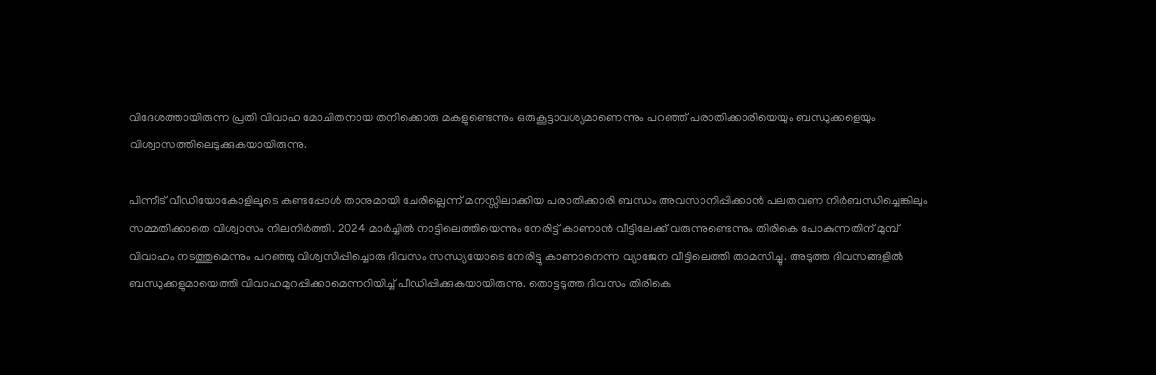വിദേശത്തായിരുന്ന പ്രതി വിവാഹ മോചിതനായ തനിക്കൊരു മകളുണ്ടെന്നും ഒരുകൂട്ടാവശ്യമാണെന്നും പറഞ്ഞ് പരാതിക്കാരിയെയും ബന്ധുക്കളെയും വിശ്വാസത്തിലെടുക്കുകയായിരുന്നു.

പിന്നീട് വീഡിയോകോളിലൂടെ കണ്ടപ്പോൾ താനുമായി ചേരില്ലെന്ന് മനസ്സിലാക്കിയ പരാതിക്കാരി ബന്ധം അവസാനിപ്പിക്കാൻ പലതവണ നിർബന്ധിച്ചെങ്കിലും സമ്മതിക്കാതെ വിശ്വാസം നിലനിർത്തി. 2024 മാർച്ചിൽ നാട്ടിലെത്തിയെന്നും നേരിട്ട് കാണാൻ വീട്ടിലേക്ക് വരുന്നുണ്ടെന്നും തിരികെ പോകുന്നതിന് മുമ്പ് വിവാഹം നടത്തുമെന്നും പറഞ്ഞു വിശ്വസിപ്പിച്ചൊരു ദിവസം സന്ധ്യയോടെ നേരിട്ടു കാണാനെന്ന വ്യാജേന വീട്ടിലെത്തി താമസിച്ചു. അടുത്ത ദിവസങ്ങളിൽ ബന്ധുക്കളുമായെത്തി വിവാഹമുറപ്പിക്കാമെന്നറിയിച്ച് പീഡിപ്പിക്കുകയായിരുന്നു. തൊട്ടടുത്ത ദിവസം തിരികെ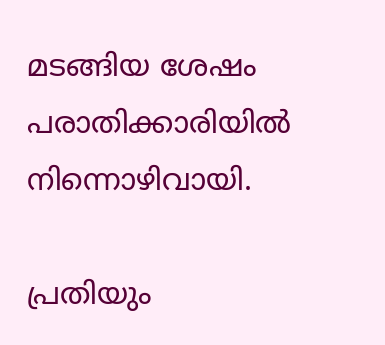മടങ്ങിയ ശേഷം പരാതിക്കാരിയിൽ നിന്നൊഴിവായി.

പ്രതിയും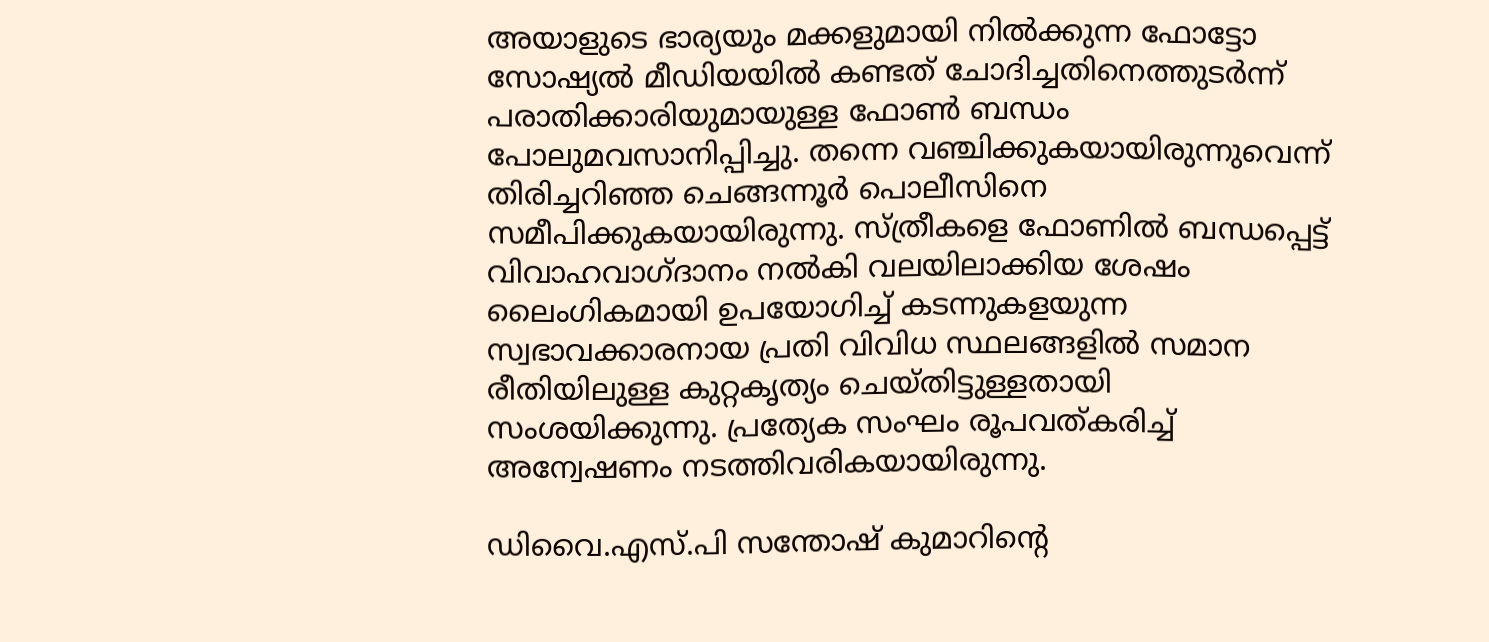അയാളുടെ ഭാര്യയും മക്കളുമായി നിൽക്കുന്ന ഫോട്ടോ സോഷ്യൽ മീഡിയയിൽ കണ്ടത് ചോദിച്ചതിനെത്തുടർന്ന് പരാതിക്കാരിയുമായുള്ള ഫോൺ ബന്ധം പോലുമവസാനിപ്പിച്ചു. തന്നെ വഞ്ചിക്കുകയായിരുന്നുവെന്ന് തിരിച്ചറിഞ്ഞ ചെങ്ങന്നൂർ പൊലീസിനെ സമീപിക്കുകയായിരുന്നു. സ്ത്രീകളെ ഫോണിൽ ബന്ധപ്പെട്ട് വിവാഹവാഗ്ദാനം നൽകി വലയിലാക്കിയ ശേഷം ലൈംഗികമായി ഉപയോഗിച്ച് കടന്നുകളയുന്ന സ്വഭാവക്കാരനായ പ്രതി വിവിധ സ്ഥലങ്ങളിൽ സമാന രീതിയിലുള്ള കുറ്റകൃത്യം ചെയ്തിട്ടുള്ളതായി സംശയിക്കുന്നു. പ്രത്യേക സംഘം രൂപവത്കരിച്ച് അന്വേഷണം നടത്തിവരികയായിരുന്നു.

ഡിവൈ.എസ്.പി സന്തോഷ് കുമാറിന്റെ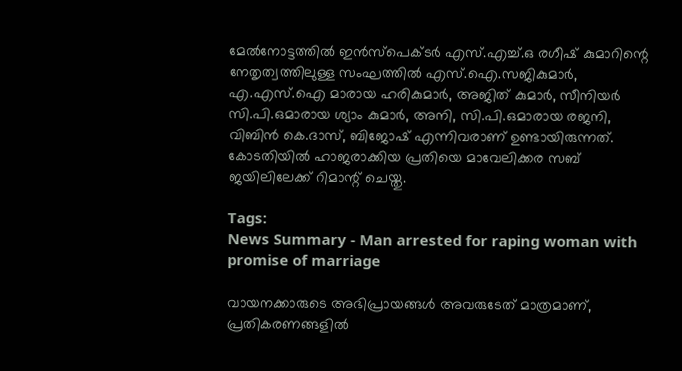മേൽനോട്ടത്തിൽ ഇൻസ്പെക്ടർ എസ്.എച്ച്.ഒ രഗീഷ് കുമാറിന്റെ നേതൃത്വത്തിലുള്ള സംഘത്തിൽ എസ്.ഐ.സജികുമാർ, എ.എസ്.ഐ മാരായ ഹരികുമാർ, അജിത് കുമാർ, സീനിയർ സി.പി.ഒമാരായ ശ്യാം കുമാർ, അനി, സി.പി.ഒമാരായ രജനി, വിബിൻ കെ.ദാസ്, ബിജോഷ് എന്നിവരാണ് ഉണ്ടായിരുന്നത്. കോടതിയിൽ ഹാജരാക്കിയ പ്രതിയെ മാവേലിക്കര സബ് ജയിലിലേക്ക് റിമാന്റ് ചെയ്തു.

Tags:
News Summary - Man arrested for raping woman with promise of marriage

വായനക്കാരുടെ അഭിപ്രായങ്ങള്‍ അവരുടേത് മാത്രമാണ്, പ്രതികരണങ്ങളിൽ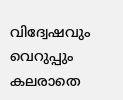വിദ്വേഷവും വെറുപ്പും കലരാതെ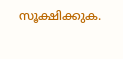സൂക്ഷിക്കുക.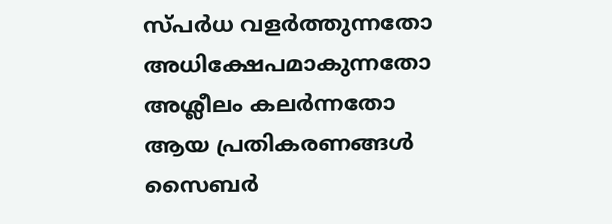സ്പർധ വളർത്തുന്നതോ അധിക്ഷേപമാകുന്നതോ അശ്ലീലം കലർന്നതോ ആയ പ്രതികരണങ്ങൾ സൈബർ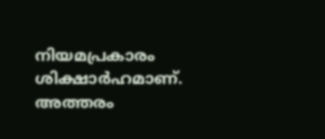നിയമപ്രകാരം ശിക്ഷാർഹമാണ്. അത്തരം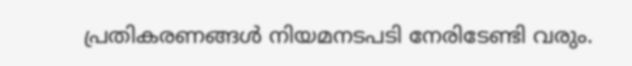പ്രതികരണങ്ങൾ നിയമനടപടി നേരിടേണ്ടി വരും.